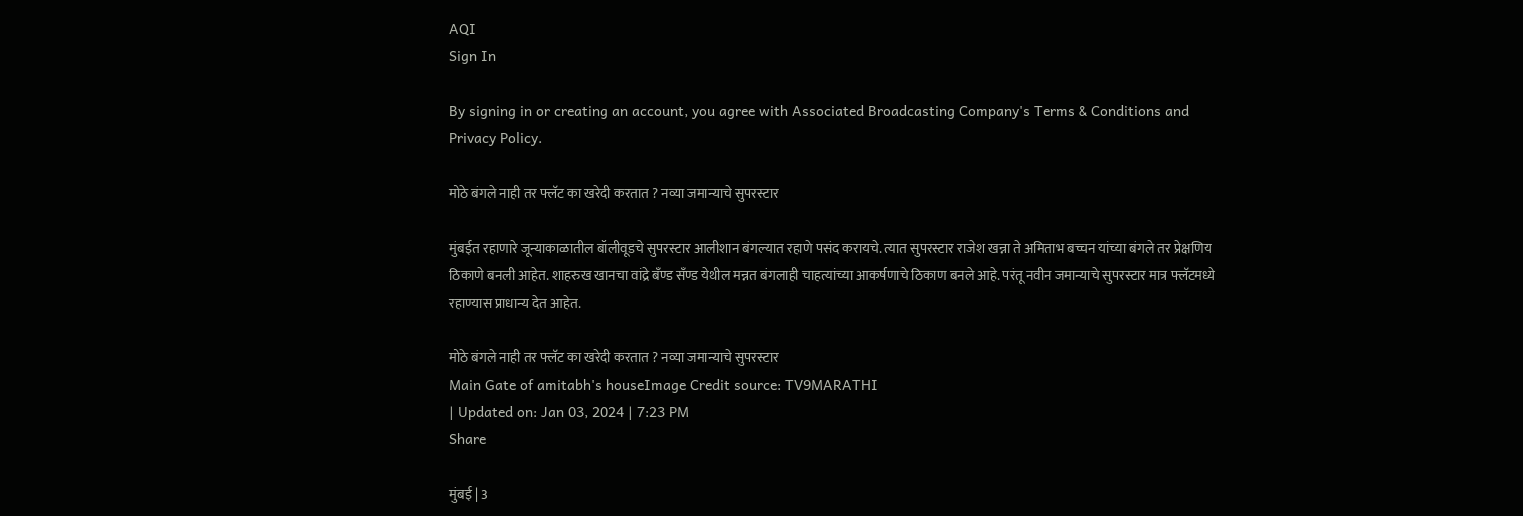AQI
Sign In

By signing in or creating an account, you agree with Associated Broadcasting Company's Terms & Conditions and Privacy Policy.

मोठे बंगले नाही तर फ्लॅट का खरेदी करतात ? नव्या जमान्याचे सुपरस्टार

मुंबईत रहाणारे जून्याकाळातील बॉलीवूडचे सुपरस्टार आलीशान बंगल्यात रहाणे पसंद करायचे. त्यात सुपरस्टार राजेश खन्ना ते अमिताभ बच्चन यांच्या बंगले तर प्रेक्षणिय ठिकाणे बनली आहेत. शाहरुख खानचा वांद्रे बँण्ड सँण्ड येथील मन्नत बंगलाही चाहत्यांच्या आकर्षणाचे ठिकाण बनले आहे. परंतू नवीन जमान्याचे सुपरस्टार मात्र फ्लॅटमध्ये रहाण्यास प्राधान्य देत आहेत.

मोठे बंगले नाही तर फ्लॅट का खरेदी करतात ? नव्या जमान्याचे सुपरस्टार
Main Gate of amitabh's houseImage Credit source: TV9MARATHI
| Updated on: Jan 03, 2024 | 7:23 PM
Share

मुंबई | 3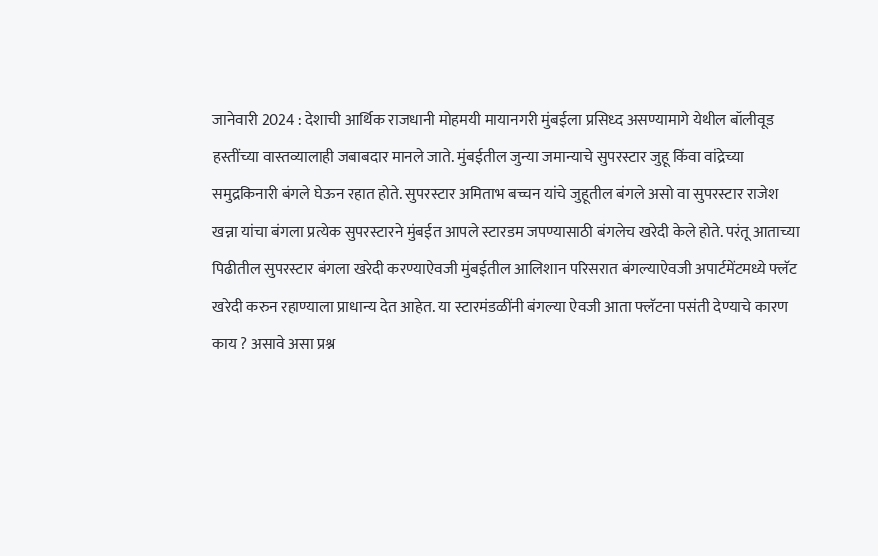जानेवारी 2024 : देशाची आर्थिक राजधानी मोहमयी मायानगरी मुंबईला प्रसिध्द असण्यामागे येथील बॉलीवूड हस्तींच्या वास्तव्यालाही जबाबदार मानले जाते. मुंबईतील जुन्या जमान्याचे सुपरस्टार जुहू किंवा वांद्रेच्या समुद्रकिनारी बंगले घेऊन रहात होते. सुपरस्टार अमिताभ बच्चन यांचे जुहूतील बंगले असो वा सुपरस्टार राजेश खन्ना यांचा बंगला प्रत्येक सुपरस्टारने मुंबईत आपले स्टारडम जपण्यासाठी बंगलेच खरेदी केले होते. परंतू आताच्या पिढीतील सुपरस्टार बंगला खरेदी करण्याऐवजी मुंबईतील आलिशान परिसरात बंगल्याऐवजी अपार्टमेंटमध्ये फ्लॅट खरेदी करुन रहाण्याला प्राधान्य देत आहेत. या स्टारमंडळींनी बंगल्या ऐवजी आता फ्लॅटना पसंती देण्याचे कारण काय ? असावे असा प्रश्न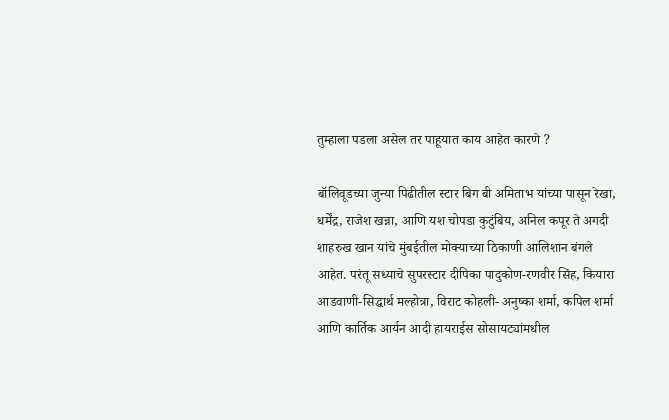तुम्हाला पडला असेल तर पाहूयात काय आहेत कारणे ?

बॉलिवूडच्या जुन्या पिढीतील स्टार बिग बी अमिताभ यांच्या पासून रेखा, धर्मेंद्र, राजेश खन्ना, आणि यश चोपडा कुटुंबिय, अनिल कपूर ते अगदी शाहरुख खान यांचे मुंबईतील मोक्याच्या ठिकाणी आलिशान बंगले आहेत. परंतू सध्याचे सुपरस्टार दीपिका पादुकोण-रणवीर सिंह, कियारा आडवाणी-सिद्धार्थ मल्होत्रा, विराट कोहली- अनुष्का शर्मा, कपिल शर्मा आणि कार्तिक आर्यन आदी हायराईस सोसायट्यांमधील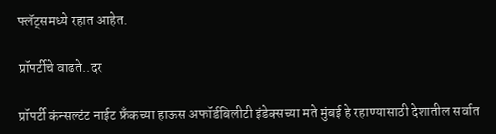फ्लॅट्समध्ये रहात आहेत.

प्रॉपर्टीचे वाढते..दर

प्रॉपर्टी कंन्सल्टंट नाईट फ्रॅंकच्या हाऊस अफॉर्डबिलीटी इंडेक्सच्या मते मुंबई हे रहाण्यासाठी देशातील सर्वात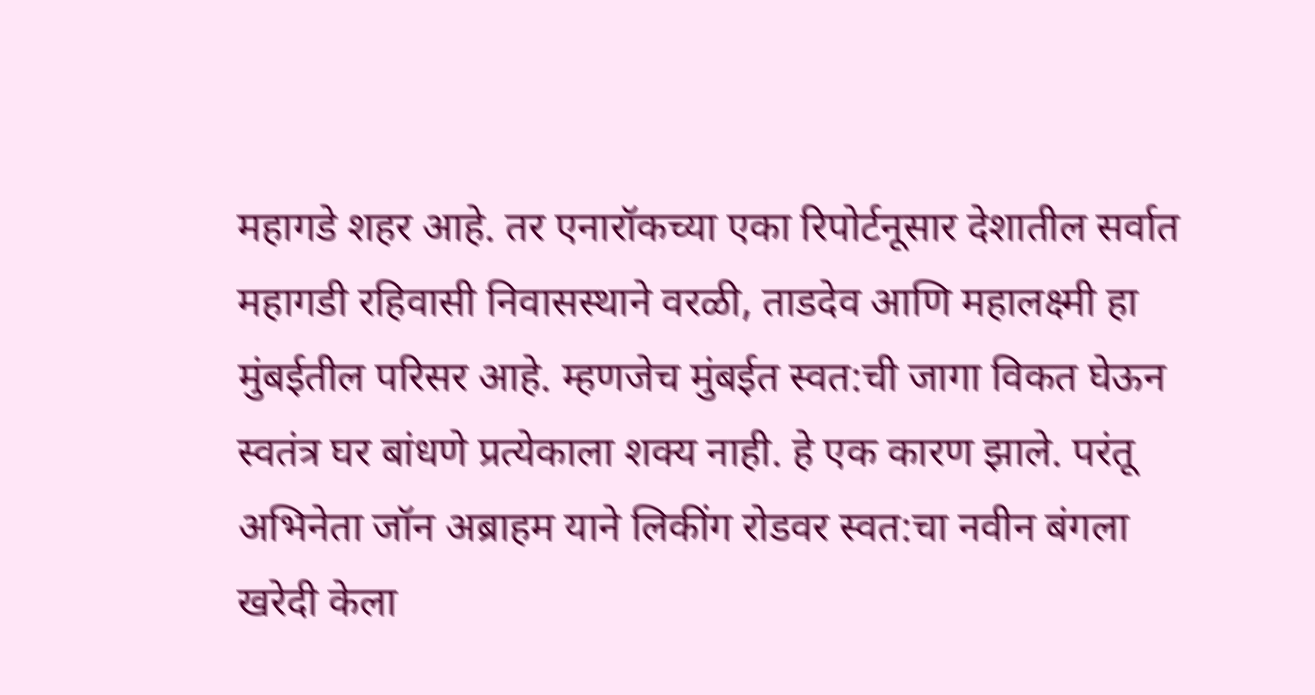महागडे शहर आहे. तर एनारॉकच्या एका रिपोर्टनूसार देशातील सर्वात महागडी रहिवासी निवासस्थाने वरळी, ताडदेव आणि महालक्ष्मी हा मुंबईतील परिसर आहे. म्हणजेच मुंबईत स्वत:ची जागा विकत घेऊन स्वतंत्र घर बांधणे प्रत्येकाला शक्य नाही. हे एक कारण झाले. परंतू अभिनेता जॉन अब्राहम याने लिकींग रोडवर स्वत:चा नवीन बंगला खरेदी केला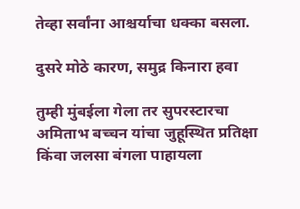तेव्हा सर्वांना आश्चर्याचा धक्का बसला.

दुसरे मोठे कारण, समुद्र किनारा हवा

तुम्ही मुंबईला गेला तर सुपरस्टारचा अमिताभ बच्चन यांचा जुहूस्थित प्रतिक्षा किंवा जलसा बंगला पाहायला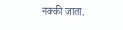नक्की जाता.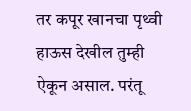तर कपूर खानचा पृथ्वी हाऊस देखील तुम्ही ऐकून असाल. परंतू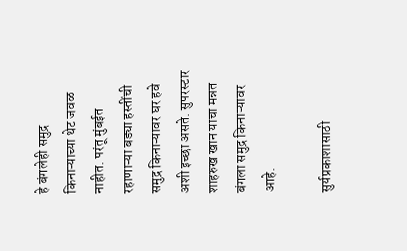हे बंगलेही समुद्र किनाऱ्याच्या थेट जवळ नाहीत. परंतू मुंबईत रहाणाऱ्या बड्या हस्तींची समुद्र किनाऱ्यावर घर हवे अशी इच्छा असते. सुपरस्टार शाहरुख खान याचा मन्नत बंगला समुद्र किनाऱ्यावर आहे.

सुर्यप्रकाशासाठी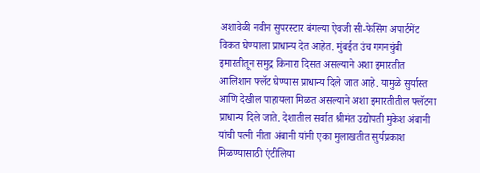अशावेळी नवीन सुपरस्टार बंगल्या ऐवजी सी-फेसिंग अपार्टमेंट विकत घेण्याला प्राधान्य देत आहेत. मुंबईत उंच गगनचुंबी इमारतीतून समुद्र किनारा दिसत असल्याने अशा इमारतीत आलिशान फ्लॅट घेण्यास प्राधान्य दिले जात आहे. यामुळे सुर्यास्त आणि देखील पाहायला मिळत असल्याने अशा इमारतीतील फ्लॅटना प्राधान्य दिले जाते. देशातील सर्वात श्रीमंत उद्योपती मुकेश अंबानी यांची पत्नी नीता अंबानी यांनी एका मुलाखतीत सुर्यप्रकाश मिळण्यासाठी एंटीलिया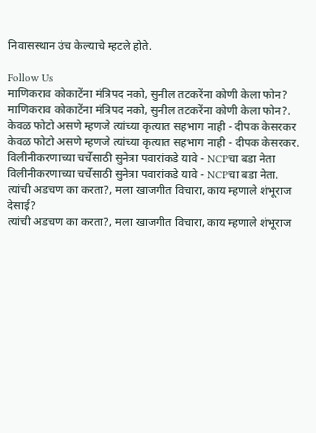निवासस्थान उंच केल्याचे म्हटले होते.

Follow Us
माणिकराव कोकाटेंना मंत्रिपद नको, सुनील तटकरेंना कोणी केला फोन?
माणिकराव कोकाटेंना मंत्रिपद नको, सुनील तटकरेंना कोणी केला फोन?.
केवळ फोटो असणे म्हणजे त्यांच्या कृत्यात सहभाग नाही - दीपक केसरकर
केवळ फोटो असणे म्हणजे त्यांच्या कृत्यात सहभाग नाही - दीपक केसरकर.
विलीनीकरणाच्या चर्चेसाठी सुनेत्रा पवारांकडे यावे - NCPचा बडा नेता
विलीनीकरणाच्या चर्चेसाठी सुनेत्रा पवारांकडे यावे - NCPचा बडा नेता.
त्यांची अडचण का करता?, मला खाजगीत विचारा, काय म्हणाले शंभूराज देसाई?
त्यांची अडचण का करता?, मला खाजगीत विचारा, काय म्हणाले शंभूराज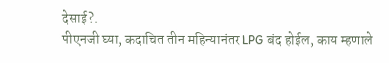देसाई?.
पीएनजी घ्या, कदाचित तीन महिन्यानंतर LPG बंद होईल, काय म्हणाले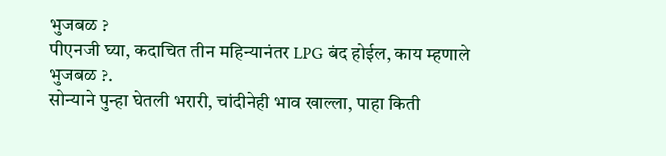भुजबळ ?
पीएनजी घ्या, कदाचित तीन महिन्यानंतर LPG बंद होईल, काय म्हणाले भुजबळ ?.
सोन्याने पुन्हा घेतली भरारी, चांदीनेही भाव खाल्ला, पाहा किती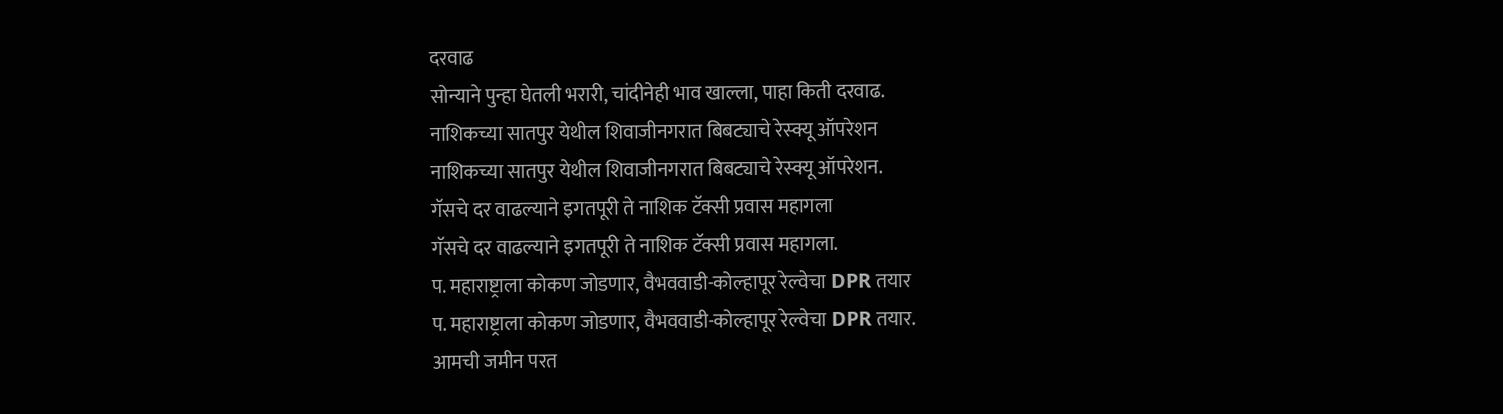दरवाढ
सोन्याने पुन्हा घेतली भरारी, चांदीनेही भाव खाल्ला, पाहा किती दरवाढ.
नाशिकच्या सातपुर येथील शिवाजीनगरात बिबट्याचे रेस्क्यू ऑपरेशन
नाशिकच्या सातपुर येथील शिवाजीनगरात बिबट्याचे रेस्क्यू ऑपरेशन.
गॅसचे दर वाढल्याने इगतपूरी ते नाशिक टॅक्सी प्रवास महागला
गॅसचे दर वाढल्याने इगतपूरी ते नाशिक टॅक्सी प्रवास महागला.
प. महाराष्ट्राला कोकण जोडणार, वैभववाडी-कोल्हापूर रेल्वेचा DPR तयार
प. महाराष्ट्राला कोकण जोडणार, वैभववाडी-कोल्हापूर रेल्वेचा DPR तयार.
आमची जमीन परत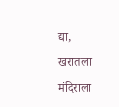द्या, खरातला मंदिराला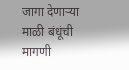जागा देणाऱ्या माळी बंधूंची मागणी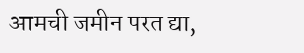आमची जमीन परत द्या,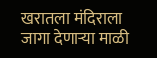खरातला मंदिराला जागा देणाऱ्या माळी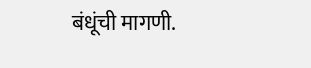बंधूंची मागणी.